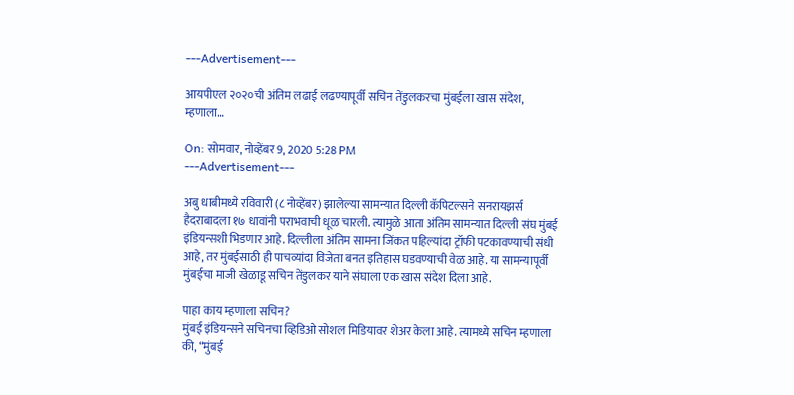---Advertisement---

आयपीएल २०२०ची अंतिम लढाई लढण्यापूर्वी सचिन तेंडुलकरचा मुंबईला खास संदेश, म्हणाला…

On: सोमवार, नोव्हेंबर 9, 2020 5:28 PM
---Advertisement---

अबु धाबीमध्ये रविवारी (८ नोव्हेंबर) झालेल्या सामन्यात दिल्ली कॅपिटल्सने सनरायझर्स हैदराबादला १७ धावांनी पराभवाची धूळ चारली. त्यामुळे आता अंतिम सामन्यात दिल्ली संघ मुंबई इंडियन्सशी भिडणार आहे. दिल्लीला अंतिम सामना जिंकत पहिल्यांदा ट्रॉफी पटकावण्याची संधी आहे, तर मुंबईसाठी ही पाचव्यांदा विजेता बनत इतिहास घडवण्याची वेळ आहे. या सामन्यापूर्वी मुंबईचा माजी खेळाडू सचिन तेंडुलकर याने संघाला एक खास संदेश दिला आहे.

पाहा काय म्हणाला सचिन?
मुंबई इंडियन्सने सचिनचा व्हिडिओ सोशल मिडियावर शेअर केला आहे. त्यामध्ये सचिन म्हणाला की, “मुंबई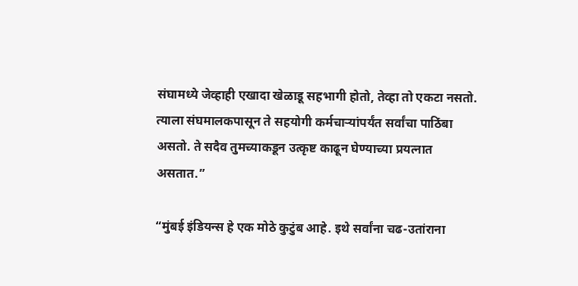संघामध्ये जेव्हाही एखादा खेळाडू सहभागी होतो, तेव्हा तो एकटा नसतो. त्याला संघमालकपासून ते सहयोगी कर्मचाऱ्यांपर्यंत सर्वांचा पाठिंबा असतो. ते सदैव तुमच्याकडून उत्कृष्ट काढून घेण्याच्या प्रयत्नात असतात.”

“मुंबई इंडियन्स हे एक मोठे कुटुंब आहे. इथे सर्वांना चढ-उतांराना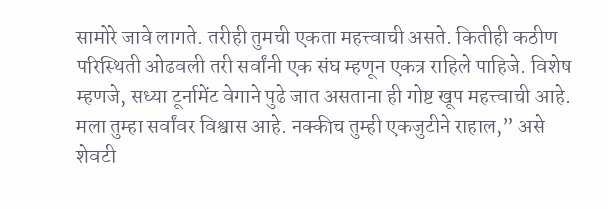सामोरे जावे लागते. तरीही तुमची एकता महत्त्वाची असते. कितीही कठीण परिस्थिती ओढवली तरी सर्वांनी एक संघ म्हणून एकत्र राहिले पाहिजे. विशेष म्हणजे, सध्या टूर्नामेंट वेगाने पुढे जात असताना ही गोष्ट खूप महत्त्वाची आहे. मला तुम्हा सर्वांवर विश्वास आहे. नक्कीच तुम्ही एकजुटीने राहाल,” असे शेवटी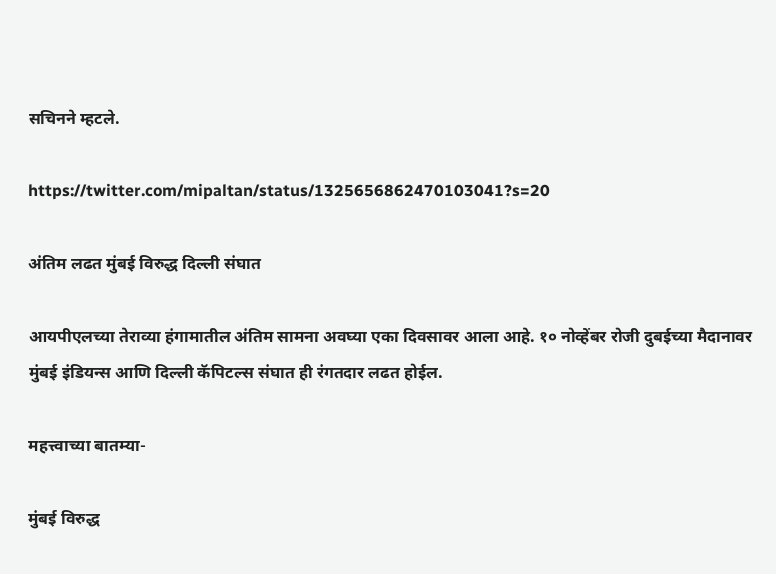सचिनने म्हटले.

https://twitter.com/mipaltan/status/1325656862470103041?s=20

अंतिम लढत मुंबई विरुद्ध दिल्ली संघात

आयपीएलच्या तेराव्या हंगामातील अंतिम सामना अवघ्या एका दिवसावर आला आहे. १० नोव्हेंबर रोजी दुबईच्या मैदानावर मुंबई इंडियन्स आणि दिल्ली कॅपिटल्स संघात ही रंगतदार लढत होईल.

महत्त्वाच्या बातम्या-

मुंबई विरुद्ध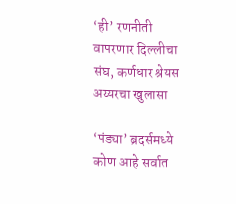‘ही’ रणनीती वापरणार दिल्लीचा संघ, कर्णधार श्रेयस अय्यरचा खुलासा

‘पंड्या’ ब्रदर्समध्ये कोण आहे सर्वात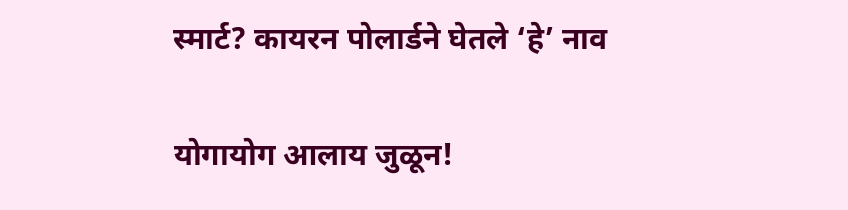स्मार्ट? कायरन पोलार्डने घेतले ‘हे’ नाव

योगायोग आलाय जुळून!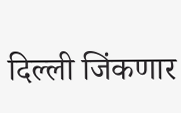दिल्ली जिंकणार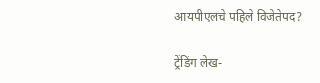आयपीएलचे पहिले विजेतेपद?

ट्रेंडिंग लेख-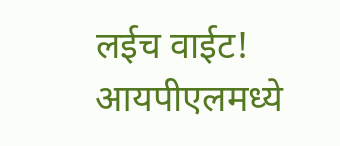लईच वाईट! आयपीएलमध्ये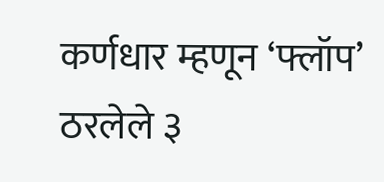कर्णधार म्हणून ‘फ्लॉप’ ठरलेले ३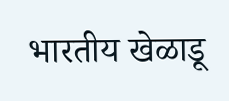भारतीय खेळाडू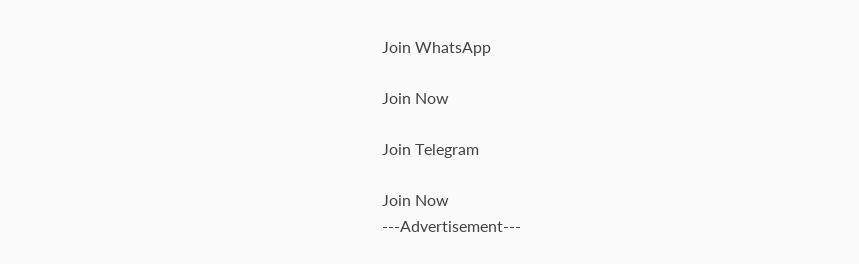Join WhatsApp

Join Now

Join Telegram

Join Now
---Advertisement---